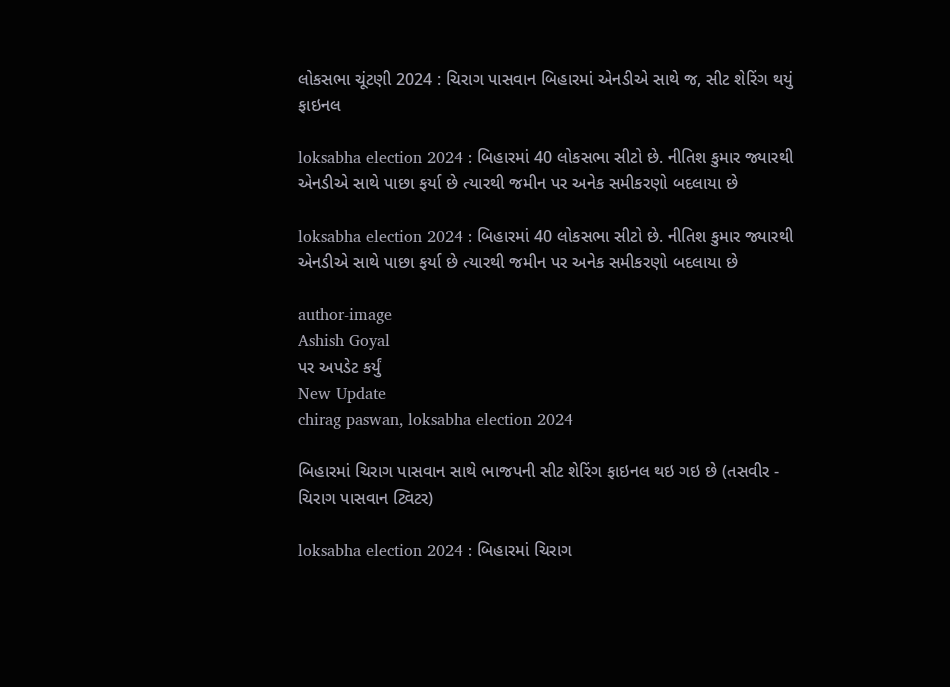લોકસભા ચૂંટણી 2024 : ચિરાગ પાસવાન બિહારમાં એનડીએ સાથે જ, સીટ શેરિંગ થયું ફાઇનલ

loksabha election 2024 : બિહારમાં 40 લોકસભા સીટો છે. નીતિશ કુમાર જ્યારથી એનડીએ સાથે પાછા ફર્યા છે ત્યારથી જમીન પર અનેક સમીકરણો બદલાયા છે

loksabha election 2024 : બિહારમાં 40 લોકસભા સીટો છે. નીતિશ કુમાર જ્યારથી એનડીએ સાથે પાછા ફર્યા છે ત્યારથી જમીન પર અનેક સમીકરણો બદલાયા છે

author-image
Ashish Goyal
પર અપડેટ કર્યું
New Update
chirag paswan, loksabha election 2024

બિહારમાં ચિરાગ પાસવાન સાથે ભાજપની સીટ શેરિંગ ફાઇનલ થઇ ગઇ છે (તસવીર - ચિરાગ પાસવાન ટ્વિટર)

loksabha election 2024 : બિહારમાં ચિરાગ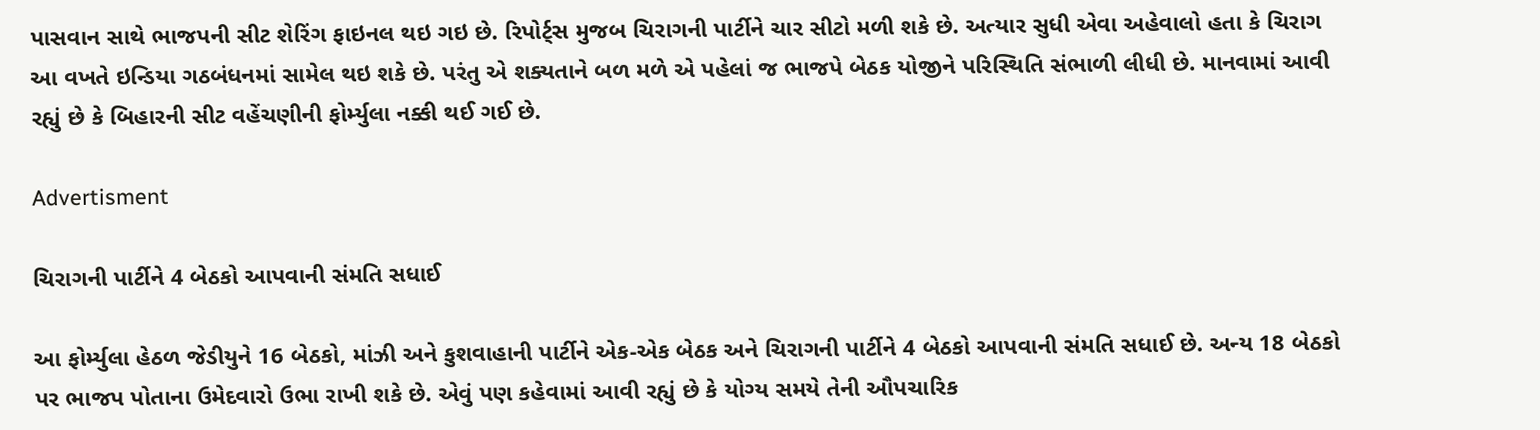પાસવાન સાથે ભાજપની સીટ શેરિંગ ફાઇનલ થઇ ગઇ છે. રિપોર્ટ્સ મુજબ ચિરાગની પાર્ટીને ચાર સીટો મળી શકે છે. અત્યાર સુધી એવા અહેવાલો હતા કે ચિરાગ આ વખતે ઇન્ડિયા ગઠબંધનમાં સામેલ થઇ શકે છે. પરંતુ એ શક્યતાને બળ મળે એ પહેલાં જ ભાજપે બેઠક યોજીને પરિસ્થિતિ સંભાળી લીધી છે. માનવામાં આવી રહ્યું છે કે બિહારની સીટ વહેંચણીની ફોર્મ્યુલા નક્કી થઈ ગઈ છે.

Advertisment

ચિરાગની પાર્ટીને 4 બેઠકો આપવાની સંમતિ સધાઈ

આ ફોર્મ્યુલા હેઠળ જેડીયુને 16 બેઠકો, માંઝી અને કુશવાહાની પાર્ટીને એક-એક બેઠક અને ચિરાગની પાર્ટીને 4 બેઠકો આપવાની સંમતિ સધાઈ છે. અન્ય 18 બેઠકો પર ભાજપ પોતાના ઉમેદવારો ઉભા રાખી શકે છે. એવું પણ કહેવામાં આવી રહ્યું છે કે યોગ્ય સમયે તેની ઔપચારિક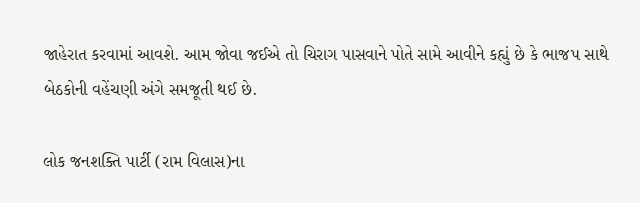જાહેરાત કરવામાં આવશે. આમ જોવા જઈએ તો ચિરાગ પાસવાને પોતે સામે આવીને કહ્યું છે કે ભાજપ સાથે બેઠકોની વહેંચણી અંગે સમજૂતી થઈ છે.

લોક જનશક્તિ પાર્ટી (રામ વિલાસ)ના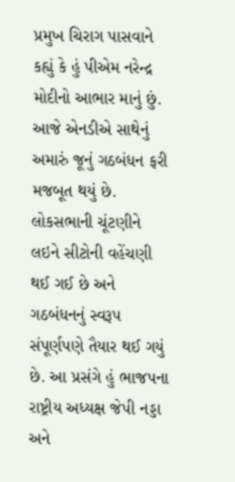પ્રમુખ ચિરાગ પાસવાને કહ્યું કે હું પીએમ નરેન્દ્ર મોદીનો આભાર માનું છું. આજે એનડીએ સાથેનું અમારું જૂનું ગઠબંધન ફરી મજબૂત થયું છે. લોકસભાની ચૂંટણીને લઇને સીટોની વહેંચણી થઈ ગઈ છે અને ગઠબંધનનું સ્વરૂપ સંપૂર્ણપણે તૈયાર થઈ ગયું છે. આ પ્રસંગે હું ભાજપના રાષ્ટ્રીય અધ્યક્ષ જેપી નડ્ડા અને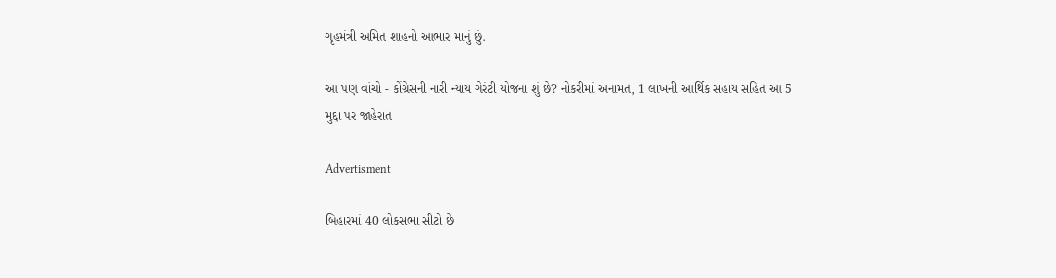ગૃહમંત્રી અમિત શાહનો આભાર માનું છું.

આ પણ વાંચો - કોંગ્રેસની નારી ન્યાય ગેરંટી યોજના શું છે? નોકરીમાં અનામત, 1 લાખની આર્થિક સહાય સહિત આ 5 મુદ્દા પર જાહેરાત

Advertisment

બિહારમાં 40 લોકસભા સીટો છે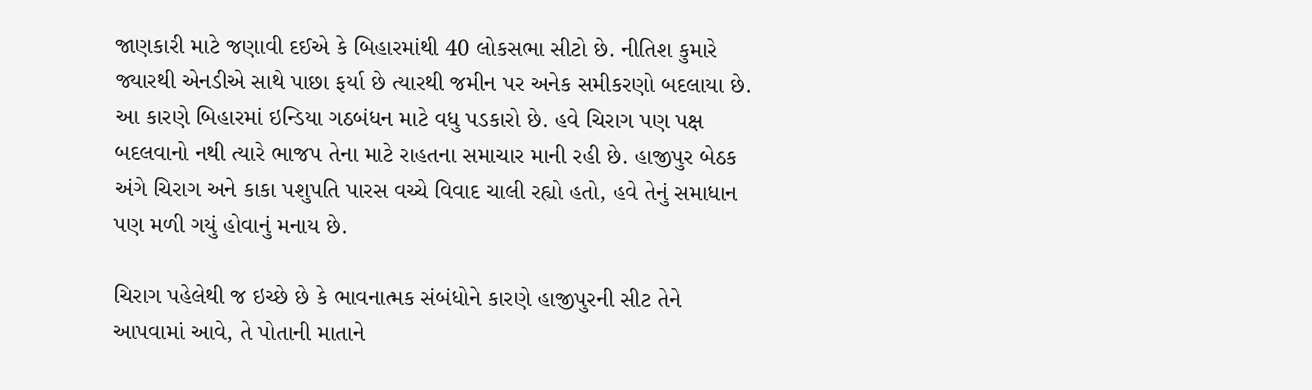જાણકારી માટે જણાવી દઈએ કે બિહારમાંથી 40 લોકસભા સીટો છે. નીતિશ કુમારે જ્યારથી એનડીએ સાથે પાછા ફર્યા છે ત્યારથી જમીન પર અનેક સમીકરણો બદલાયા છે. આ કારણે બિહારમાં ઇન્ડિયા ગઠબંધન માટે વધુ પડકારો છે. હવે ચિરાગ પણ પક્ષ બદલવાનો નથી ત્યારે ભાજપ તેના માટે રાહતના સમાચાર માની રહી છે. હાજીપુર બેઠક અંગે ચિરાગ અને કાકા પશુપતિ પારસ વચ્ચે વિવાદ ચાલી રહ્યો હતો, હવે તેનું સમાધાન પણ મળી ગયું હોવાનું મનાય છે.

ચિરાગ પહેલેથી જ ઇચ્છે છે કે ભાવનાત્મક સંબંધોને કારણે હાજીપુરની સીટ તેને આપવામાં આવે, તે પોતાની માતાને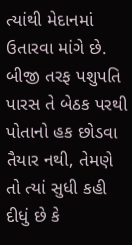ત્યાંથી મેદાનમાં ઉતારવા માંગે છે. બીજી તરફ પશુપતિ પારસ તે બેઠક પરથી પોતાનો હક છોડવા તૈયાર નથી, તેમણે તો ત્યાં સુધી કહી દીધું છે કે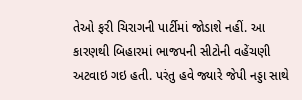તેઓ ફરી ચિરાગની પાર્ટીમાં જોડાશે નહીં. આ કારણથી બિહારમાં ભાજપની સીટોની વહેંચણી અટવાઇ ગઇ હતી. પરંતુ હવે જ્યારે જેપી નડ્ડા સાથે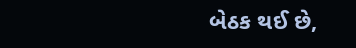બેઠક થઈ છે,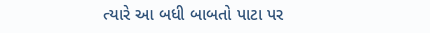ત્યારે આ બધી બાબતો પાટા પર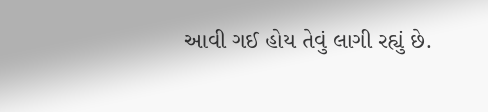આવી ગઈ હોય તેવું લાગી રહ્યું છે.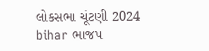લોકસભા ચૂંટણી 2024 bihar ભાજપ